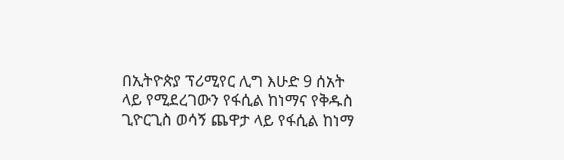በኢትዮጵያ ፕሪሚየር ሊግ እሁድ 9 ሰአት ላይ የሚደረገውን የፋሲል ከነማና የቅዱስ ጊዮርጊስ ወሳኝ ጨዋታ ላይ የፋሲል ከነማ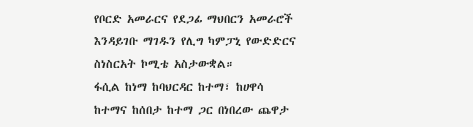የቦርድ አመራርና የደጋፊ ማህበርን አመራሮች እንዳይገቡ ማገዱን የሊግ ካምፓኒ የውድድርና ስነስርአት ኮሚቴ አስታውቋል።
ፋሲል ከነማ ከባህርዳር ከተማ፣ ከሀዋሳ ከተማና ከሰበታ ከተማ ጋር በነበረው ጨዋታ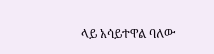ላይ አሳይተዋል ባለው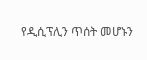የዲሲፕሊን ጥሰት መሆኑን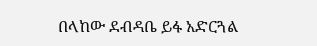በላከው ደብዳቤ ይፋ አድርጓል